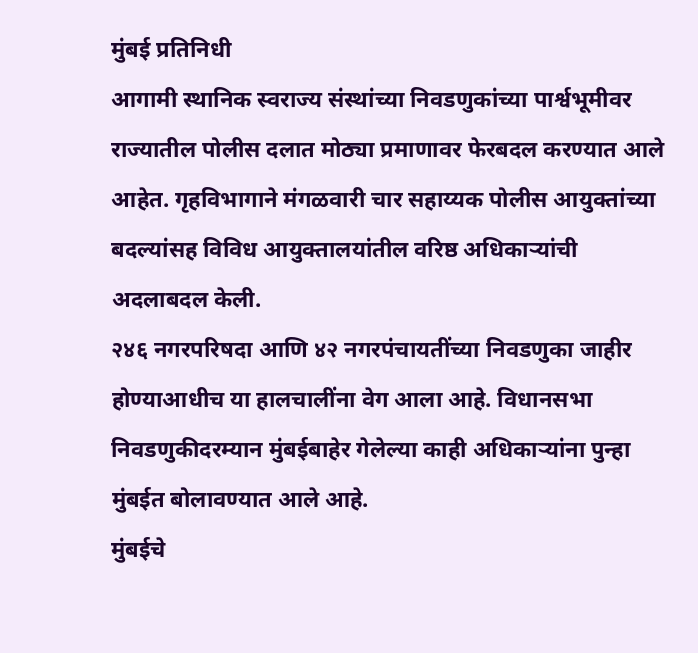मुंबई प्रतिनिधी
आगामी स्थानिक स्वराज्य संस्थांच्या निवडणुकांच्या पार्श्वभूमीवर राज्यातील पोलीस दलात मोठ्या प्रमाणावर फेरबदल करण्यात आले आहेत. गृहविभागाने मंगळवारी चार सहाय्यक पोलीस आयुक्तांच्या बदल्यांसह विविध आयुक्तालयांतील वरिष्ठ अधिकाऱ्यांची अदलाबदल केली.
२४६ नगरपरिषदा आणि ४२ नगरपंचायतींच्या निवडणुका जाहीर होण्याआधीच या हालचालींना वेग आला आहे. विधानसभा निवडणुकीदरम्यान मुंबईबाहेर गेलेल्या काही अधिकाऱ्यांना पुन्हा मुंबईत बोलावण्यात आले आहे.
मुंबईचे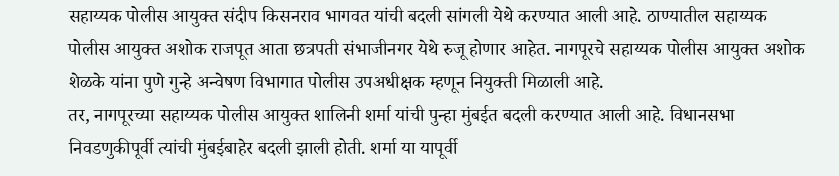सहाय्यक पोलीस आयुक्त संदीप किसनराव भागवत यांची बदली सांगली येथे करण्यात आली आहे. ठाण्यातील सहाय्यक पोलीस आयुक्त अशोक राजपूत आता छत्रपती संभाजीनगर येथे रुजू होणार आहेत. नागपूरचे सहाय्यक पोलीस आयुक्त अशोक शेळके यांना पुणे गुन्हे अन्वेषण विभागात पोलीस उपअधीक्षक म्हणून नियुक्ती मिळाली आहे.
तर, नागपूरच्या सहाय्यक पोलीस आयुक्त शालिनी शर्मा यांची पुन्हा मुंबईत बदली करण्यात आली आहे. विधानसभा निवडणुकीपूर्वी त्यांची मुंबईबाहेर बदली झाली होती. शर्मा या यापूर्वी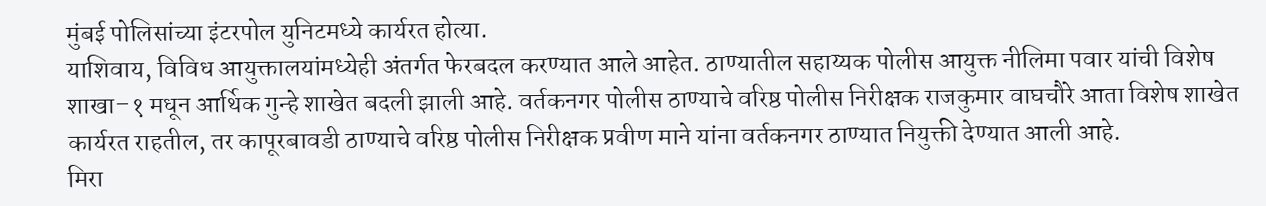मुंबई पोलिसांच्या इंटरपोल युनिटमध्ये कार्यरत होत्या.
याशिवाय, विविध आयुक्तालयांमध्येही अंतर्गत फेरबदल करण्यात आले आहेत. ठाण्यातील सहाय्यक पोलीस आयुक्त नीलिमा पवार यांची विशेष शाखा–१ मधून आर्थिक गुन्हे शाखेत बदली झाली आहे. वर्तकनगर पोलीस ठाण्याचे वरिष्ठ पोलीस निरीक्षक राजकुमार वाघचौरे आता विशेष शाखेत कार्यरत राहतील, तर कापूरबावडी ठाण्याचे वरिष्ठ पोलीस निरीक्षक प्रवीण माने यांना वर्तकनगर ठाण्यात नियुक्ती देण्यात आली आहे.
मिरा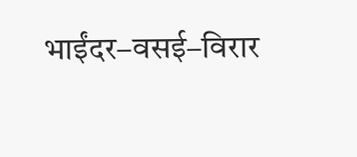भाईंदर–वसई–विरार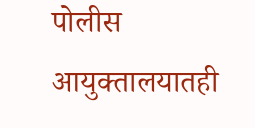पोलीस आयुक्तालयातही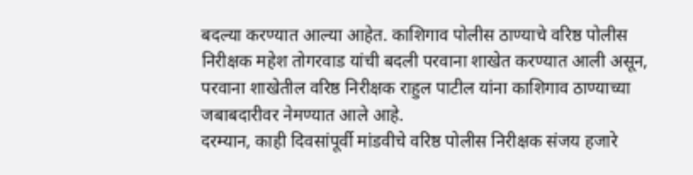बदल्या करण्यात आल्या आहेत. काशिगाव पोलीस ठाण्याचे वरिष्ठ पोलीस निरीक्षक महेश तोगरवाड यांची बदली परवाना शाखेत करण्यात आली असून, परवाना शाखेतील वरिष्ठ निरीक्षक राहुल पाटील यांना काशिगाव ठाण्याच्या जबाबदारीवर नेमण्यात आले आहे.
दरम्यान, काही दिवसांपूर्वी मांडवीचे वरिष्ठ पोलीस निरीक्षक संजय हजारे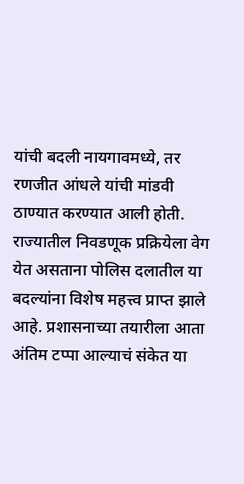यांची बदली नायगावमध्ये, तर रणजीत आंधले यांची मांडवी ठाण्यात करण्यात आली होती.
राज्यातील निवडणूक प्रक्रियेला वेग येत असताना पोलिस दलातील या बदल्यांना विशेष महत्त्व प्राप्त झाले आहे. प्रशासनाच्या तयारीला आता अंतिम टप्पा आल्याचं संकेत या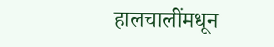हालचालींमधून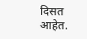दिसत आहेत.